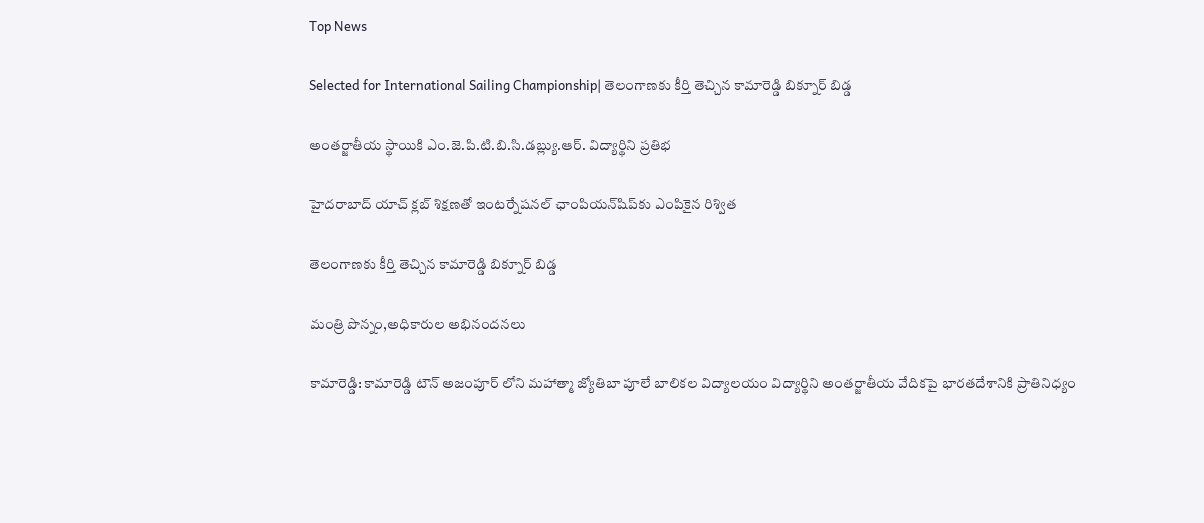Top News

Selected for International Sailing Championship| తెలంగాణకు కీర్తి తెచ్చిన కామారెడ్డి బిక్నూర్ బిడ్డ

అంతర్జాతీయ స్థాయికి ఎం.జె.పి.టి.బి.సి.డబ్ల్యు.ఆర్. విద్యార్థిని ప్రతిభ

హైదరాబాద్ యాచ్ క్లబ్ శిక్షణతో ఇంటర్నేషనల్ ఛాంపియన్‌షిప్‌కు ఎంపికైన రిశ్విత

తెలంగాణకు కీర్తి తెచ్చిన కామారెడ్డి బిక్నూర్ బిడ్డ

మంత్రి పొన్నం,అధికారుల అభినందనలు

కామారెడ్డి: కామారెడ్డి టౌన్ అజంపూర్ లోని మహాత్మా జ్యోతిబా పూలే బాలికల విద్యాలయం విద్యార్థిని అంతర్జాతీయ వేదికపై భారతదేశానికి ప్రాతినిధ్యం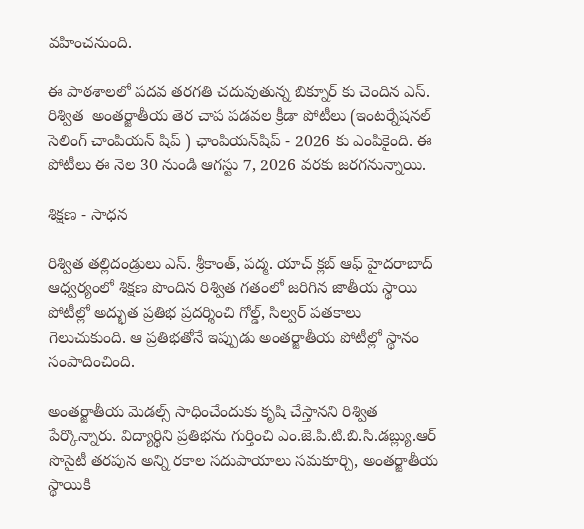వహించనుంది.

ఈ పాఠశాలలో పదవ తరగతి చదువుతున్న బిక్నూర్ కు చెందిన ఎస్. రిశ్విత  అంతర్జాతీయ తెర చాప పడవల క్రీడా పోటీలు (ఇంటర్నేషనల్ సెలింగ్ చాంపియన్ షిప్ ) ఛాంపియన్‌షిప్ - 2026 కు ఎంపికైంది. ఈ పోటీలు ఈ నెల 30 నుండి ఆగస్టు 7, 2026 వరకు జరగనున్నాయి.

శిక్షణ - సాధన

రిశ్విత తల్లిదండ్రులు ఎస్. శ్రీకాంత్, పద్మ. యాచ్ క్లబ్ ఆఫ్ హైదరాబాద్ ఆధ్వర్యంలో శిక్షణ పొందిన రిశ్విత గతంలో జరిగిన జాతీయ స్థాయి పోటీల్లో అద్భుత ప్రతిభ ప్రదర్శించి గోల్డ్, సిల్వర్ పతకాలు గెలుచుకుంది. ఆ ప్రతిభతోనే ఇప్పుడు అంతర్జాతీయ పోటీల్లో స్థానం సంపాదించింది.

అంతర్జాతీయ మెడల్స్ సాధించేందుకు కృషి చేస్తానని రిశ్విత పేర్కొన్నారు. విద్యార్థిని ప్రతిభను గుర్తించి ఎం.జె.పి.టి.బి.సి.డబ్ల్యు.ఆర్ సొసైటీ తరపున అన్ని రకాల సదుపాయాలు సమకూర్చి, అంతర్జాతీయ స్థాయికి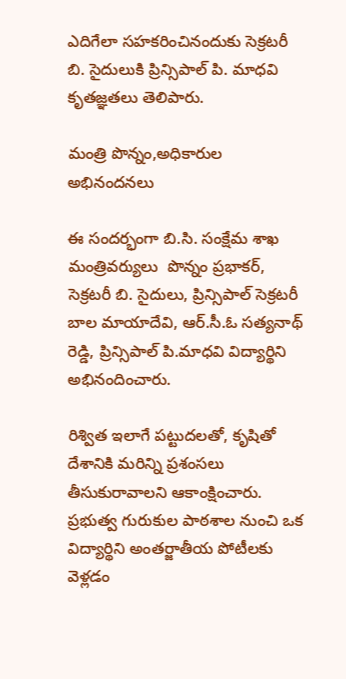ఎదిగేలా సహకరించినందుకు సెక్రటరీ బి. సైదులుకి ప్రిన్సిపాల్ పి. మాధవి కృతజ్ఞతలు తెలిపారు.

మంత్రి పొన్నం,అధికారుల అభినందనలు

ఈ సందర్భంగా బి.సి. సంక్షేమ శాఖ మంత్రివర్యులు  పొన్నం ప్రభాకర్, సెక్రటరీ బి. సైదులు, ప్రిన్సిపాల్ సెక్రటరీ బాల మాయాదేవి, ఆర్.సీ.ఓ సత్యనాథ్ రెడ్డి, ప్రిన్సిపాల్ పి.మాధవి విద్యార్థిని అభినందించారు.

రిశ్విత ఇలాగే పట్టుదలతో, కృషితో దేశానికి మరిన్ని ప్రశంసలు తీసుకురావాలని ఆకాంక్షించారు. ప్రభుత్వ గురుకుల పాఠశాల నుంచి ఒక విద్యార్థిని అంతర్జాతీయ పోటీలకు వెళ్లడం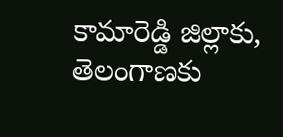కామారెడ్డి జిల్లాకు, తెలంగాణకు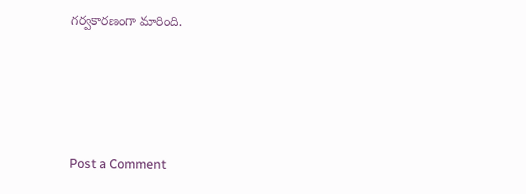గర్వకారణంగా మారింది.




Post a Comment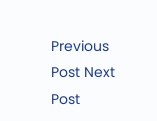Previous Post Next Post